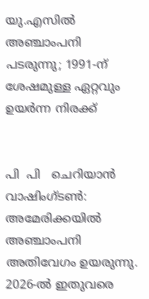യു.എസിൽ അഞ്ചാംപനി പടരുന്നു; 1991-ന് ശേഷമുള്ള ഏറ്റവും ഉയർന്ന നിരക്ക്


പി  പി   ചെറിയാൻ
വാഷിംഗ്ടൺ: അമേരിക്കയിൽ അഞ്ചാംപനി അതിവേഗം ഉയരുന്നു. 2026-ൽ ഇതുവരെ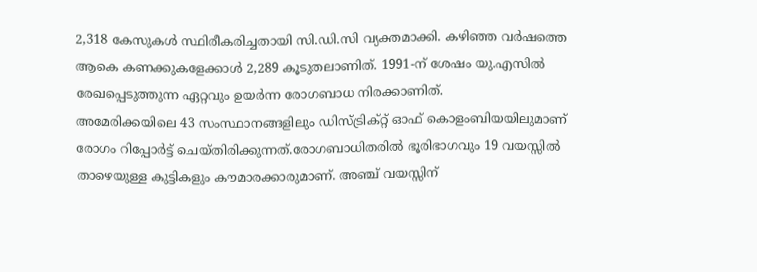2,318 കേസുകൾ സ്ഥിരീകരിച്ചതായി സി.ഡി.സി വ്യക്തമാക്കി. കഴിഞ്ഞ വർഷത്തെ ആകെ കണക്കുകളേക്കാൾ 2,289 കൂടുതലാണിത്. 1991-ന് ശേഷം യു.എസിൽ രേഖപ്പെടുത്തുന്ന ഏറ്റവും ഉയർന്ന രോഗബാധ നിരക്കാണിത്.
അമേരിക്കയിലെ 43 സംസ്ഥാനങ്ങളിലും ഡിസ്ട്രിക്റ്റ് ഓഫ് കൊളംബിയയിലുമാണ് രോഗം റിപ്പോർട്ട് ചെയ്തിരിക്കുന്നത്.രോഗബാധിതരിൽ ഭൂരിഭാഗവും 19 വയസ്സിൽ താഴെയുള്ള കുട്ടികളും കൗമാരക്കാരുമാണ്. അഞ്ച് വയസ്സിന്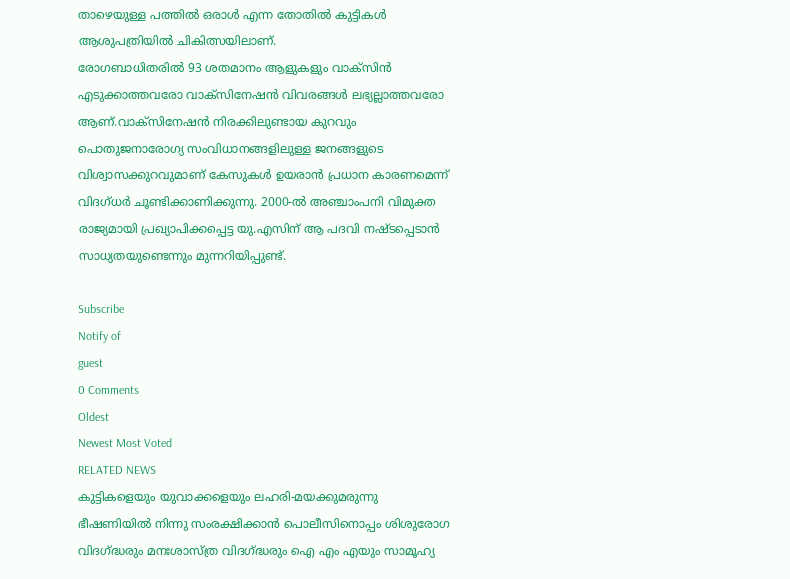താഴെയുള്ള പത്തിൽ ഒരാൾ എന്ന തോതിൽ കുട്ടികൾ ആശുപത്രിയിൽ ചികിത്സയിലാണ്.
രോഗബാധിതരിൽ 93 ശതമാനം ആളുകളും വാക്സിൻ എടുക്കാത്തവരോ വാക്സിനേഷൻ വിവരങ്ങൾ ലഭ്യല്ലാത്തവരോ ആണ്.വാക്സിനേഷൻ നിരക്കിലുണ്ടായ കുറവും പൊതുജനാരോഗ്യ സംവിധാനങ്ങളിലുള്ള ജനങ്ങളുടെ വിശ്വാസക്കുറവുമാണ് കേസുകൾ ഉയരാൻ പ്രധാന കാരണമെന്ന് വിദഗ്ധർ ചൂണ്ടിക്കാണിക്കുന്നു. 2000-ൽ അഞ്ചാംപനി വിമുക്ത രാജ്യമായി പ്രഖ്യാപിക്കപ്പെട്ട യു.എസിന് ആ പദവി നഷ്ടപ്പെടാൻ സാധ്യതയുണ്ടെന്നും മുന്നറിയിപ്പുണ്ട്.

Subscribe
Notify of
guest
0 Comments
Oldest
Newest Most Voted
RELATED NEWS
കുട്ടികളെയും യുവാക്കളെയും ലഹരി-മയക്കുമരുന്നു ഭീഷണിയില്‍ നിന്നു സംരക്ഷിക്കാന്‍ പൊലീസിനൊപ്പം ശിശുരോഗ വിദഗ്ദ്ധരും മനഃശാസ്ത്ര വിദഗ്ദ്ധരും ഐ എം എയും സാമൂഹ്യ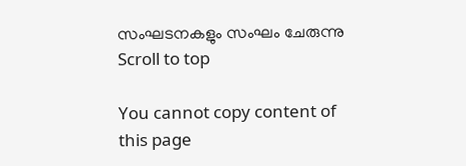സംഘടനകളും സംഘം ചേരുന്നു
Scroll to top

You cannot copy content of this page